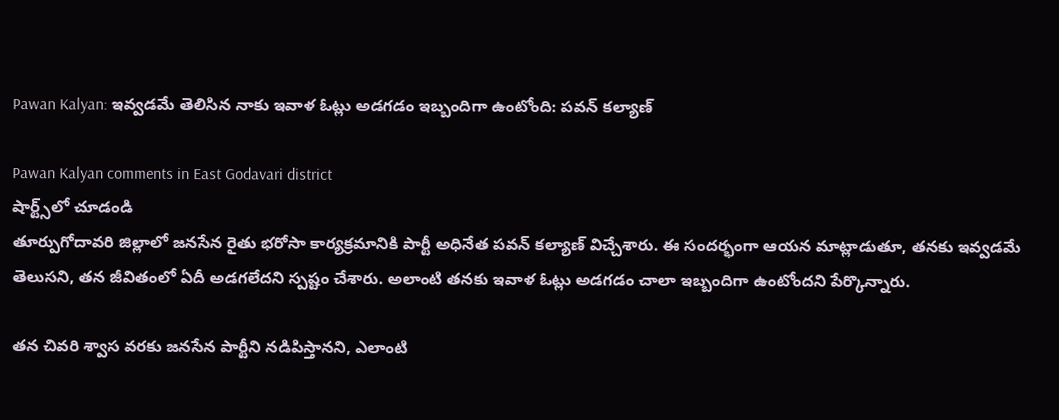Pawan Kalyan: ఇవ్వడమే తెలిసిన నాకు ఇవాళ ఓట్లు అడగడం ఇబ్బందిగా ఉంటోంది: పవన్ కల్యాణ్

Pawan Kalyan comments in East Godavari district
షార్ట్స్‌లో చూడండి
తూర్పుగోదావరి జిల్లాలో జనసేన రైతు భరోసా కార్యక్రమానికి పార్టీ అధినేత పవన్ కల్యాణ్ విచ్చేశారు. ఈ సందర్భంగా ఆయన మాట్లాడుతూ, తనకు ఇవ్వడమే తెలుసని, తన జీవితంలో ఏదీ అడగలేదని స్పష్టం చేశారు. అలాంటి తనకు ఇవాళ ఓట్లు అడగడం చాలా ఇబ్బందిగా ఉంటోందని పేర్కొన్నారు.

తన చివరి శ్వాస వరకు జనసేన పార్టీని నడిపిస్తానని, ఎలాంటి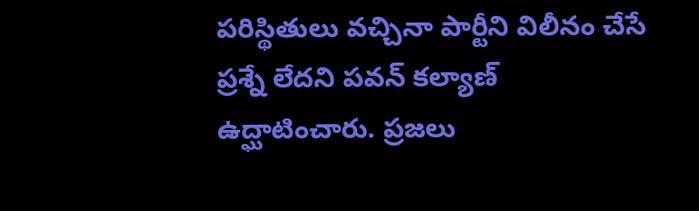పరిస్థితులు వచ్చినా పార్టీని విలీనం చేసే ప్రశ్నే లేదని పవన్ కల్యాణ్ ఉద్ఘాటించారు. ప్రజలు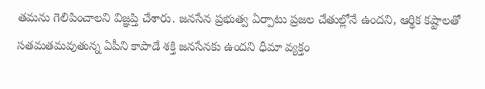తమను గెలిపించాలని విజ్ఞప్తి చేశారు. జనసేన ప్రభుత్వ ఏర్పాటు ప్రజల చేతుల్లోనే ఉందని, ఆర్థిక కష్టాలతో సతమతమవుతున్న ఏపీని కాపాడే శక్తి జనసేనకు ఉందని ధీమా వ్యక్తం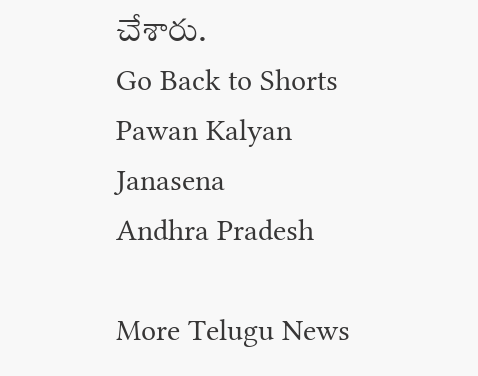చేశారు.
Go Back to Shorts
Pawan Kalyan
Janasena
Andhra Pradesh

More Telugu News